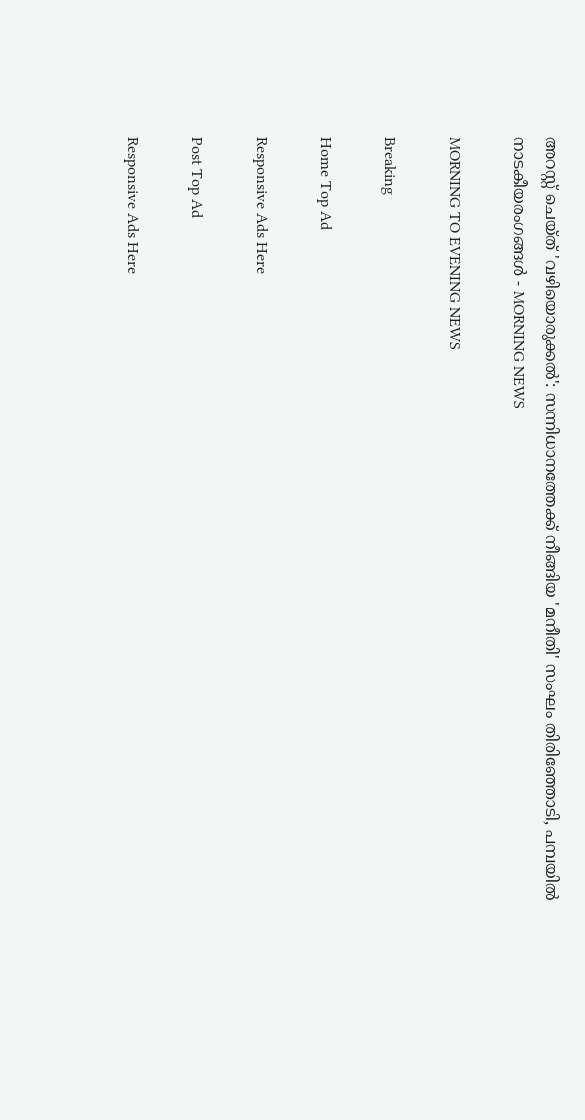അറസ്റ്റ് ചെയ്ത് 'വഴിയൊരുക്കല്‍': സന്നിധാനത്തേക്ക് നീങ്ങിയ 'മനീതി' സംഘം തിരിഞ്ഞോടി, പമ്പയില്‍ നാടകീയരംഗങ്ങള്‍ - MORNING NEWS

MORNING TO EVENING NEWS

Breaking

Home Top Ad

Responsive Ads Here

Post Top Ad

Responsive Ads Here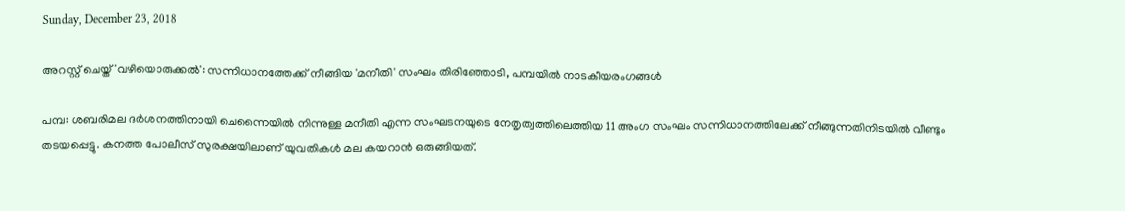Sunday, December 23, 2018

അറസ്റ്റ് ചെയ്ത് 'വഴിയൊരുക്കല്‍': സന്നിധാനത്തേക്ക് നീങ്ങിയ 'മനീതി' സംഘം തിരിഞ്ഞോടി, പമ്പയില്‍ നാടകീയരംഗങ്ങള്‍

പമ്പ: ശബരിമല ദര്‍ശനത്തിനായി ചെന്നൈയില്‍ നിന്നുള്ള മനീതി എന്ന സംഘടനയുടെ നേതൃത്വത്തിലെത്തിയ 11 അംഗ സംഘം സന്നിധാനത്തിലേക്ക് നീങ്ങുന്നതിനിടയില്‍ വീണ്ടും തടയപ്പെട്ടു. കനത്ത പോലീസ് സുരക്ഷയിലാണ് യുവതികള്‍ മല കയറാന്‍ ഒരുങ്ങിയത്.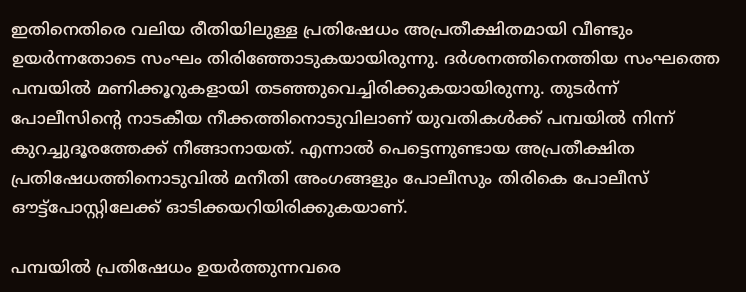ഇതിനെതിരെ വലിയ രീതിയിലുള്ള പ്രതിഷേധം അപ്രതീക്ഷിതമായി വീണ്ടും ഉയര്‍ന്നതോടെ സംഘം തിരിഞ്ഞോടുകയായിരുന്നു. ദര്‍ശനത്തിനെത്തിയ സംഘത്തെ പമ്പയില്‍ മണിക്കൂറുകളായി തടഞ്ഞുവെച്ചിരിക്കുകയായിരുന്നു. തുടര്‍ന്ന് പോലീസിന്റെ നാടകീയ നീക്കത്തിനൊടുവിലാണ് യുവതികള്‍ക്ക് പമ്പയില്‍ നിന്ന് കുറച്ചുദൂരത്തേക്ക് നീങ്ങാനായത്. എന്നാല്‍ പെട്ടെന്നുണ്ടായ അപ്രതീക്ഷിത പ്രതിഷേധത്തിനൊടുവില്‍ മനീതി അംഗങ്ങളും പോലീസും തിരികെ പോലീസ് ഔട്ട്‌പോസ്റ്റിലേക്ക് ഓടിക്കയറിയിരിക്കുകയാണ്.

പമ്പയില്‍ പ്രതിഷേധം ഉയര്‍ത്തുന്നവരെ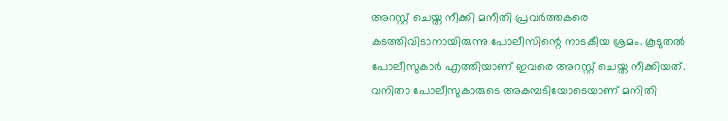അറസ്റ്റ് ചെയ്ത നീക്കി മനീതി പ്രവര്‍ത്തകരെ കടത്തിവിടാനായിരുന്നു പോലീസിന്റെ നാടകീയ ശ്രമം. കൂടുതല്‍ പോലീസുകാര്‍ എത്തിയാണ് ഇവരെ അറസ്റ്റ് ചെയ്ത നീക്കിയത്. വനിതാ പോലീസുകാരുടെ അകമ്പടിയോടെയാണ് മനിതി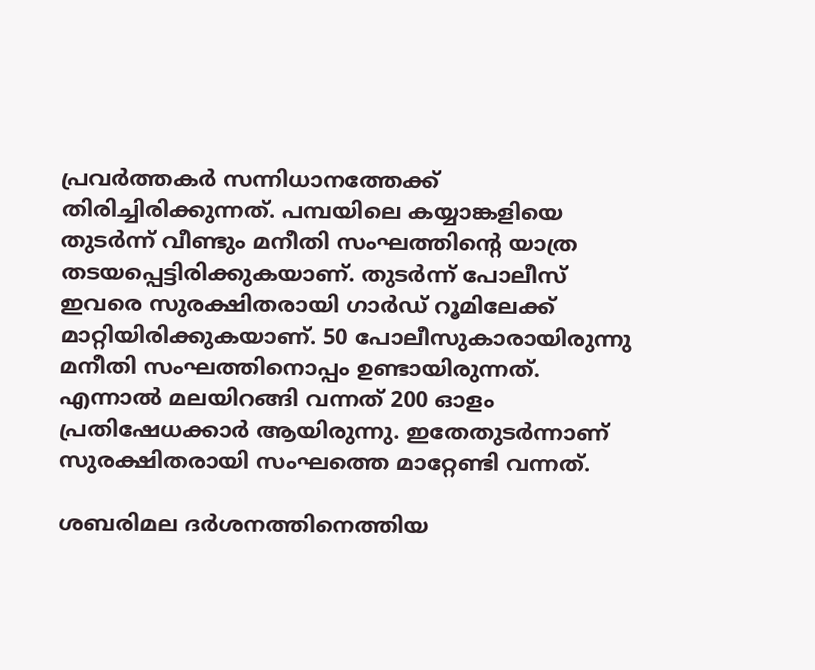പ്രവര്‍ത്തകര്‍ സന്നിധാനത്തേക്ക് തിരിച്ചിരിക്കുന്നത്. പമ്പയിലെ കയ്യാങ്കളിയെ തുടര്‍ന്ന് വീണ്ടും മനീതി സംഘത്തിന്റെ യാത്ര തടയപ്പെട്ടിരിക്കുകയാണ്. തുടര്‍ന്ന് പോലീസ് ഇവരെ സുരക്ഷിതരായി ഗാര്‍ഡ് റൂമിലേക്ക് മാറ്റിയിരിക്കുകയാണ്. 50 പോലീസുകാരായിരുന്നു മനീതി സംഘത്തിനൊപ്പം ഉണ്ടായിരുന്നത്. എന്നാല്‍ മലയിറങ്ങി വന്നത് 200 ഓളം പ്രതിഷേധക്കാര്‍ ആയിരുന്നു. ഇതേതുടര്‍ന്നാണ് സുരക്ഷിതരായി സംഘത്തെ മാറ്റേണ്ടി വന്നത്.

ശബരിമല ദര്‍ശനത്തിനെത്തിയ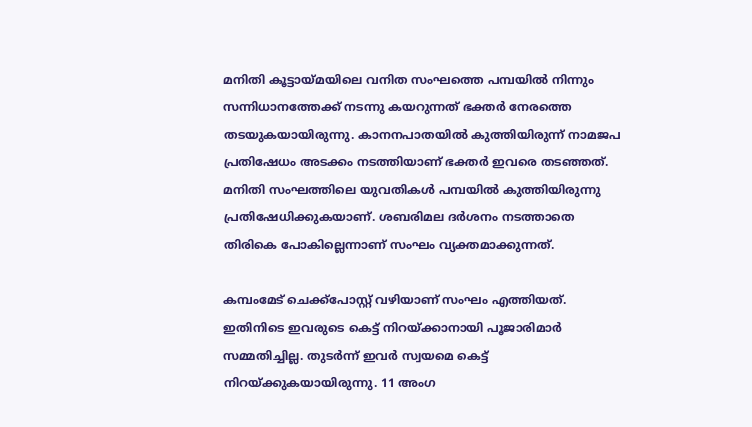മനിതി കൂട്ടായ്മയിലെ വനിത സംഘത്തെ പമ്പയില്‍ നിന്നും സന്നിധാനത്തേക്ക് നടന്നു കയറുന്നത് ഭക്തര്‍ നേരത്തെ തടയുകയായിരുന്നു. കാനനപാതയില്‍ കുത്തിയിരുന്ന് നാമജപ പ്രതിഷേധം അടക്കം നടത്തിയാണ് ഭക്തര്‍ ഇവരെ തടഞ്ഞത്. മനിതി സംഘത്തിലെ യുവതികള്‍ പമ്പയില്‍ കുത്തിയിരുന്നു പ്രതിഷേധിക്കുകയാണ്. ശബരിമല ദര്‍ശനം നടത്താതെ തിരികെ പോകില്ലെന്നാണ് സംഘം വ്യക്തമാക്കുന്നത്.

കമ്പംമേട് ചെക്ക്‌പോസ്റ്റ് വഴിയാണ് സംഘം എത്തിയത്. ഇതിനിടെ ഇവരുടെ കെട്ട് നിറയ്ക്കാനായി പൂജാരിമാര്‍ സമ്മതിച്ചില്ല. തുടര്‍ന്ന് ഇവര്‍ സ്വയമെ കെട്ട് നിറയ്ക്കുകയായിരുന്നു. 11 അംഗ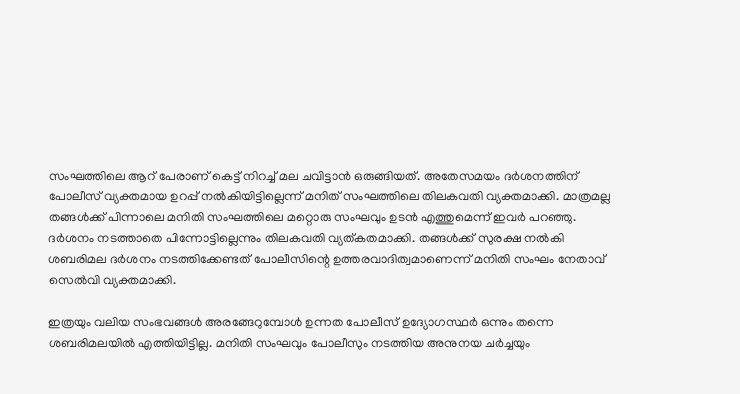സംഘത്തിലെ ആറ് പേരാണ് കെട്ട് നിറച്ച് മല ചവിട്ടാന്‍ ഒരുങ്ങിയത്. അതേസമയം ദര്‍ശനത്തിന് പോലീസ് വ്യക്തമായ ഉറപ്പ് നല്‍കിയിട്ടില്ലെന്ന് മനിത് സംഘത്തിലെ തിലകവതി വ്യക്തമാക്കി. മാത്രമല്ല തങ്ങള്‍ക്ക് പിന്നാലെ മനിതി സംഘത്തിലെ മറ്റൊരു സംഘവും ഉടന്‍ എത്തുമെന്ന് ഇവര്‍ പറഞ്ഞു. ദര്‍ശനം നടത്താതെ പിന്നോട്ടില്ലെന്നും തിലകവതി വ്യത്കതമാക്കി. തങ്ങള്‍ക്ക് സുരക്ഷ നല്‍കി ശബരിമല ദര്‍ശനം നടത്തിക്കേണ്ടത് പോലീസിന്റെ ഉത്തരവാദിത്വമാണെന്ന് മനിതി സംഘം നേതാവ് സെല്‍വി വ്യക്തമാക്കി.

ഇത്രയും വലിയ സംഭവങ്ങള്‍ അരങ്ങേറുമ്പോള്‍ ഉന്നത പോലീസ് ഉദ്യോഗസ്ഥര്‍ ഒന്നും തന്നെ ശബരിമലയില്‍ എത്തിയിട്ടില്ല. മനിതി സംഘവും പോലീസും നടത്തിയ അനുനയ ചര്‍ച്ചയും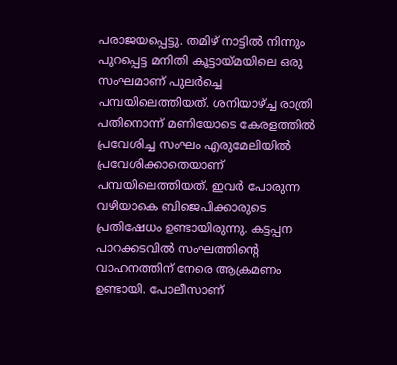പരാജയപ്പെട്ടു. തമിഴ് നാട്ടില്‍ നിന്നും പുറപ്പെട്ട മനിതി കൂട്ടായ്മയിലെ ഒരു സംഘമാണ് പുലര്‍ച്ചെ പമ്പയിലെത്തിയത്. ശനിയാഴ്ച്ച രാത്രി പതിനൊന്ന് മണിയോടെ കേരളത്തില്‍ പ്രവേശിച്ച സംഘം എരുമേലിയില്‍ പ്രവേശിക്കാതെയാണ് പമ്പയിലെത്തിയത്. ഇവര്‍ പോരുന്ന വഴിയാകെ ബിജെപിക്കാരുടെ പ്രതിഷേധം ഉണ്ടായിരുന്നു. കട്ടപ്പന പാറക്കടവില്‍ സംഘത്തിന്റെ വാഹനത്തിന് നേരെ ആക്രമണം ഉണ്ടായി. പോലീസാണ്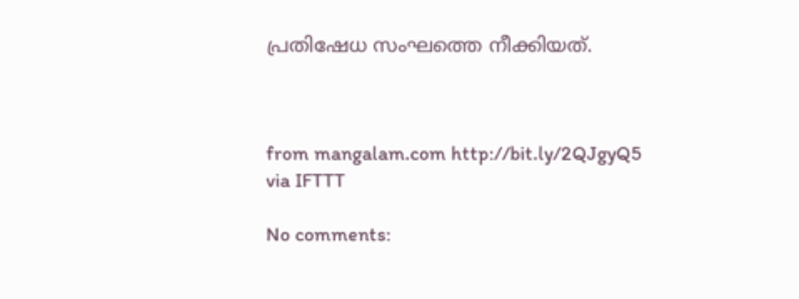പ്രതിഷേധ സംഘത്തെ നീക്കിയത്.



from mangalam.com http://bit.ly/2QJgyQ5
via IFTTT

No comments: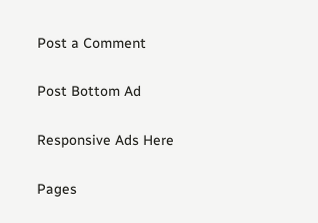Post a Comment

Post Bottom Ad

Responsive Ads Here

Pages